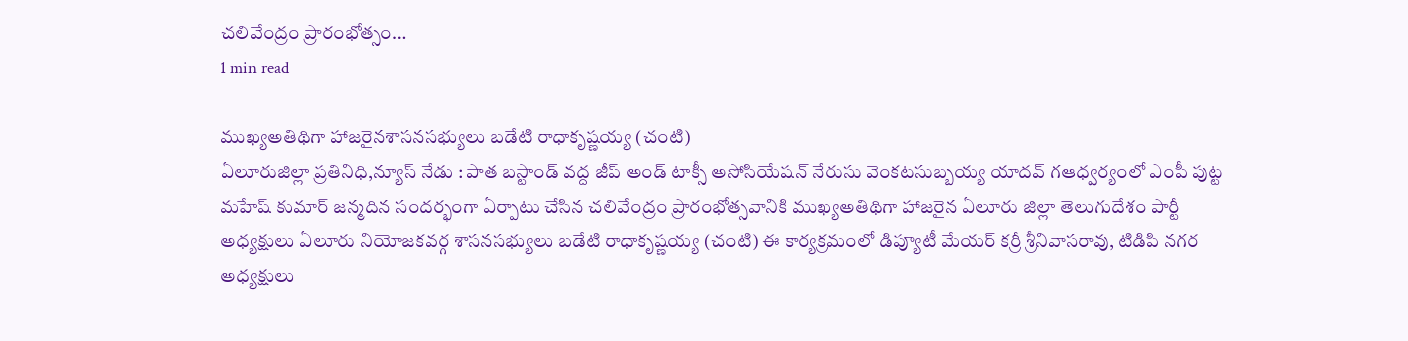చలివేంద్రం ప్రారంభోత్సం…
1 min read

ముఖ్యఅతిథిగా హాజరైనశాసనసభ్యులు బడేటి రాధాకృష్ణయ్య (చంటి)
ఏలూరుజిల్లా ప్రతినిధి,న్యూస్ నేడు : పాత బస్టాండ్ వద్ద జీప్ అండ్ టాక్సీ అసోసియేషన్ నేరుసు వెంకటసుబ్బయ్య యాదవ్ గఆధ్వర్యంలో ఎంపీ పుట్ట మహేష్ కుమార్ జన్మదిన సందర్భంగా ఏర్పాటు చేసిన చలివేంద్రం ప్రారంభోత్సవానికి ముఖ్యఅతిథిగా హాజరైన ఏలూరు జిల్లా తెలుగుదేశం పార్టీ అధ్యక్షులు ఏలూరు నియోజకవర్గ శాసనసభ్యులు బడేటి రాధాకృష్ణయ్య (చంటి) ఈ కార్యక్రమంలో డిప్యూటీ మేయర్ కర్రీ శ్రీనివాసరావు, టిడిపి నగర అధ్యక్షులు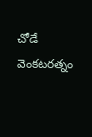చోడే వెంకటరత్నం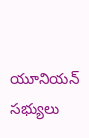యూనియన్ సభ్యులు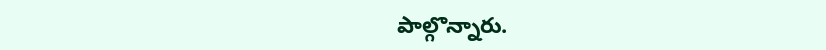పాల్గొన్నారు.